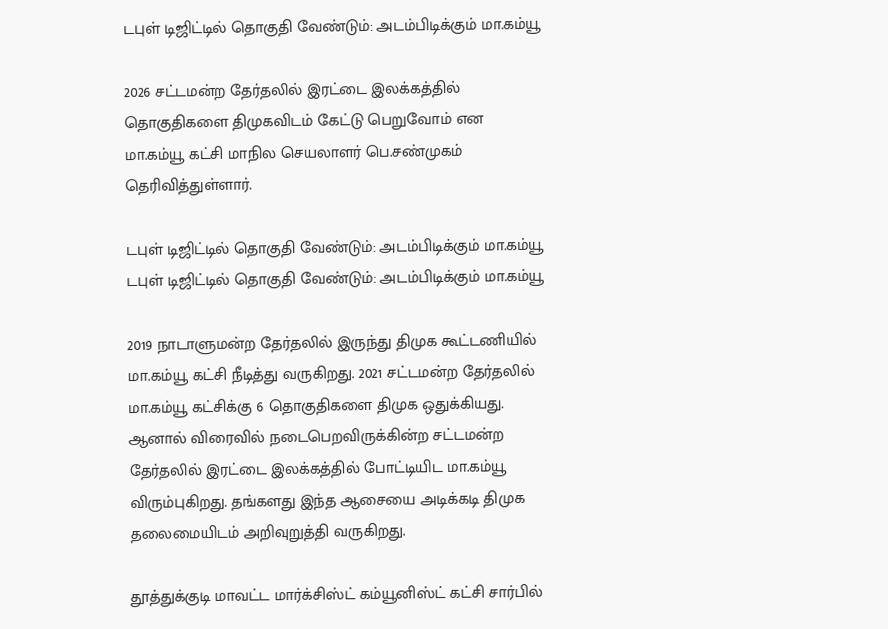டபுள் டிஜிட்டில் தொகுதி வேண்டும்: அடம்பிடிக்கும் மா.கம்யூ

2026 சட்டமன்ற தேர்தலில் இரட்டை இலக்கத்தில் தொகுதிகளை திமுகவிடம் கேட்டு பெறுவோம் என மா.கம்யூ கட்சி மாநில செயலாளர் பெ.சண்முகம் தெரிவித்துள்ளார்.

டபுள் டிஜிட்டில் தொகுதி வேண்டும்: அடம்பிடிக்கும் மா.கம்யூ
டபுள் டிஜிட்டில் தொகுதி வேண்டும்: அடம்பிடிக்கும் மா.கம்யூ

2019 நாடாளுமன்ற தேர்தலில் இருந்து திமுக கூட்டணியில் மா.கம்யூ கட்சி நீடித்து வருகிறது. 2021 சட்டமன்ற தேர்தலில் மா.கம்யூ கட்சிக்கு 6 தொகுதிகளை திமுக ஒதுக்கியது. ஆனால் விரைவில் நடைபெறவிருக்கின்ற சட்டமன்ற தேர்தலில் இரட்டை இலக்கத்தில் போட்டியிட மா.கம்யூ விரும்புகிறது. தங்களது இந்த ஆசையை அடிக்கடி திமுக தலைமையிடம் அறிவுறுத்தி வருகிறது.

தூத்துக்குடி மாவட்ட மார்க்சிஸ்ட் கம்யூனிஸ்ட் கட்சி சார்பில்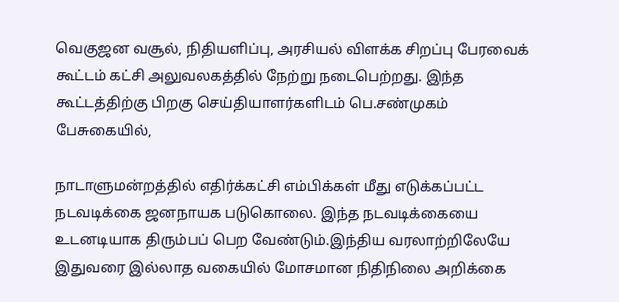வெகுஜன வசூல், நிதியளிப்பு, அரசியல் விளக்க சிறப்பு பேரவைக் கூட்டம் கட்சி அலுவலகத்தில் நேற்று நடைபெற்றது. இந்த கூட்டத்திற்கு பிறகு செய்தியாளர்களிடம் பெ.சண்முகம் பேசுகையில்,

நாடாளுமன்றத்தில் எதிர்க்கட்சி எம்பிக்கள் மீது எடுக்கப்பட்ட நடவடிக்கை ஜனநாயக படுகொலை. இந்த நடவடிக்கையை உடனடியாக திரும்பப் பெற வேண்டும்.இந்திய வரலாற்றிலேயே இதுவரை இல்லாத வகையில் மோசமான நிதிநிலை அறிக்கை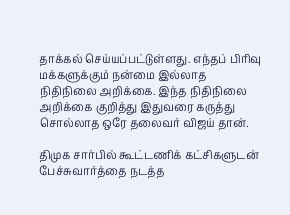தாக்கல் செய்யப்பட்டுள்ளது. எந்தப் பிரிவு மக்களுக்கும் நன்மை இல்லாத நிதிநிலை அறிக்கை. இந்த நிதிநிலை அறிக்கை குறித்து இதுவரை கருத்து சொல்லாத ஒரே தலைவர் விஜய் தான்.

திமுக சார்பில் கூட்டணிக் கட்சிகளுடன் பேச்சுவார்த்தை நடத்த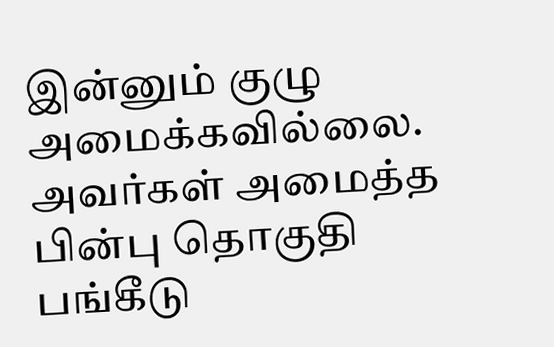இன்னும் குழு அமைக்கவில்லை. அவர்கள் அமைத்த பின்பு தொகுதி பங்கீடு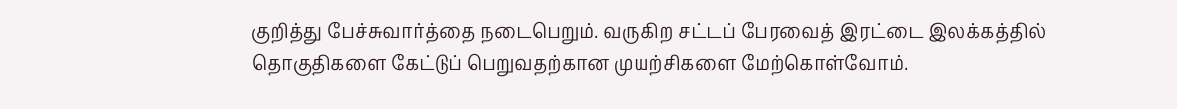குறித்து பேச்சுவார்த்தை நடைபெறும். வருகிற சட்டப் பேரவைத் இரட்டை இலக்கத்தில் தொகுதிகளை கேட்டுப் பெறுவதற்கான முயற்சிகளை மேற்கொள்வோம்.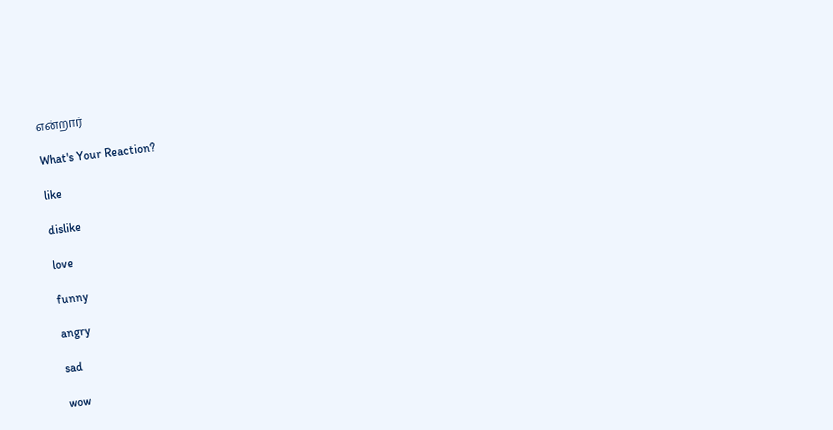என்றார்

What's Your Reaction?

like

dislike

love

funny

angry

sad

wow